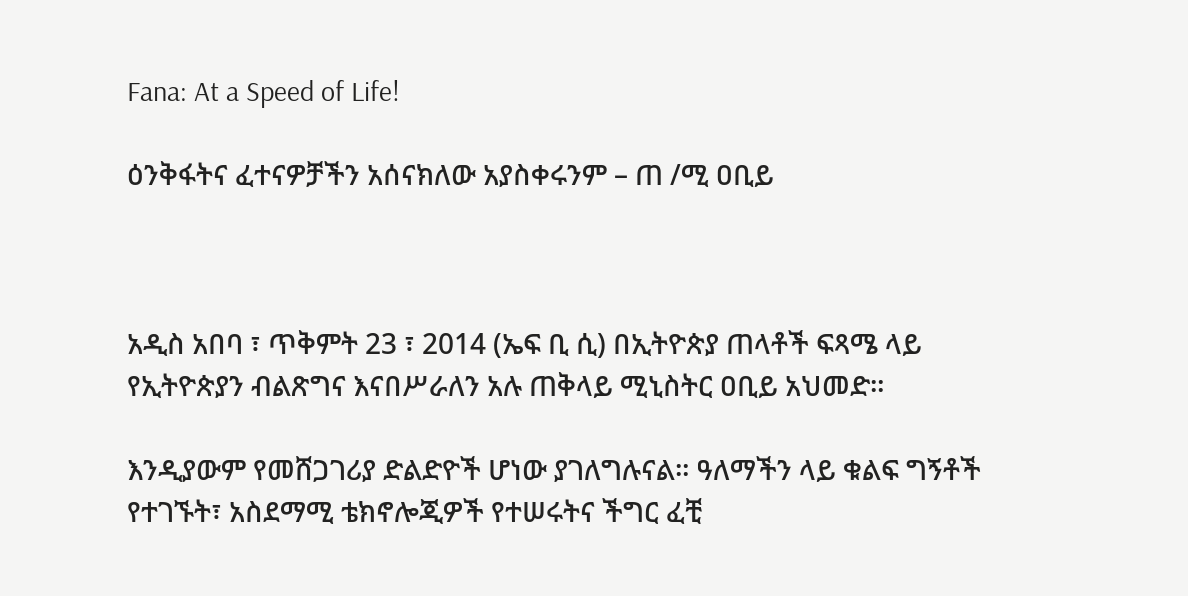Fana: At a Speed of Life!

ዕንቅፋትና ፈተናዎቻችን አሰናክለው አያስቀሩንም – ጠ /ሚ ዐቢይ



አዲስ አበባ ፣ ጥቅምት 23 ፣ 2014 (ኤፍ ቢ ሲ) በኢትዮጵያ ጠላቶች ፍጻሜ ላይ የኢትዮጵያን ብልጽግና እናበሥራለን አሉ ጠቅላይ ሚኒስትር ዐቢይ አህመድ።

እንዲያውም የመሸጋገሪያ ድልድዮች ሆነው ያገለግሉናል። ዓለማችን ላይ ቁልፍ ግኝቶች የተገኙት፣ አስደማሚ ቴክኖሎጂዎች የተሠሩትና ችግር ፈቺ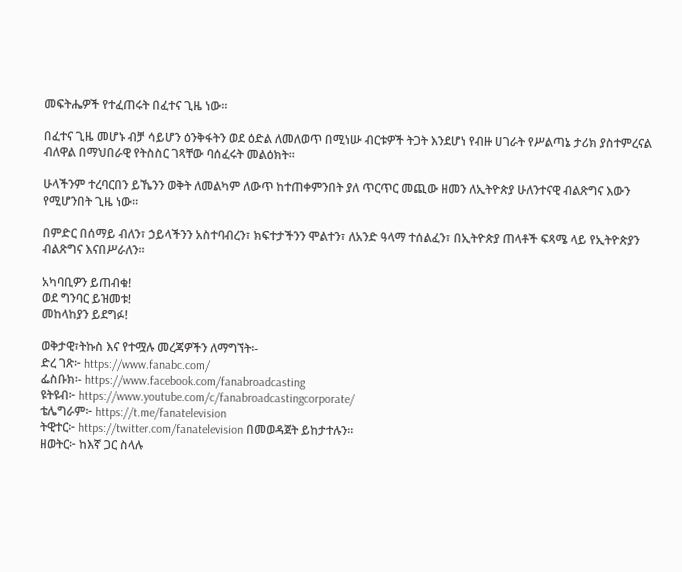መፍትሔዎች የተፈጠሩት በፈተና ጊዜ ነው።

በፈተና ጊዜ መሆኑ ብቻ ሳይሆን ዕንቅፋትን ወደ ዕድል ለመለወጥ በሚነሡ ብርቱዎች ትጋት እንደሆነ የብዙ ሀገራት የሥልጣኔ ታሪክ ያስተምረናል ብለዋል በማህበራዊ የትስስር ገጻቸው ባሰፈሩት መልዕክት።

ሁላችንም ተረባርበን ይኼንን ወቅት ለመልካም ለውጥ ከተጠቀምንበት ያለ ጥርጥር መጪው ዘመን ለኢትዮጵያ ሁለንተናዊ ብልጽግና እውን የሚሆንበት ጊዜ ነው።

በምድር በሰማይ ብለን፣ ኃይላችንን አስተባብረን፣ ክፍተታችንን ሞልተን፣ ለአንድ ዓላማ ተሰልፈን፣ በኢትዮጵያ ጠላቶች ፍጻሜ ላይ የኢትዮጵያን ብልጽግና እናበሥራለን።

አካባቢዎን ይጠብቁ!
ወደ ግንባር ይዝመቱ!
መከላከያን ይደግፉ!

ወቅታዊ፣ትኩስ እና የተሟሉ መረጃዎችን ለማግኘት፡-
ድረ ገጽ፦ https://www.fanabc.com/
ፌስቡክ፡- https://www.facebook.com/fanabroadcasting
ዩትዩብ፦ https://www.youtube.com/c/fanabroadcastingcorporate/
ቴሌግራም፦ https://t.me/fanatelevision
ትዊተር፦ https://twitter.com/fanatelevision በመወዳጀት ይከታተሉን፡፡
ዘወትር፦ ከእኛ ጋር ስላሉ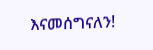እናመሰግናለን!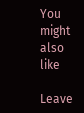You might also like

Leave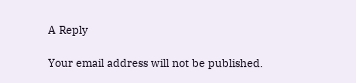A Reply

Your email address will not be published.